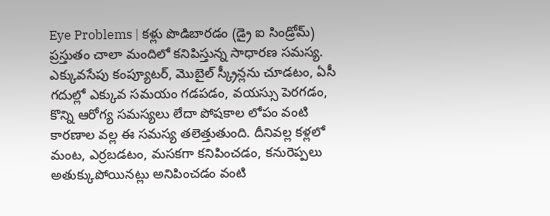Eye Problems | కళ్లు పొడిబారడం (డ్రై ఐ సిండ్రోమ్) ప్రస్తుతం చాలా మందిలో కనిపిస్తున్న సాధారణ సమస్య. ఎక్కువసేపు కంప్యూటర్, మొబైల్ స్క్రీన్లను చూడటం, ఏసీ గదుల్లో ఎక్కువ సమయం గడపడం, వయస్సు పెరగడం, కొన్ని ఆరోగ్య సమస్యలు లేదా పోషకాల లోపం వంటి కారణాల వల్ల ఈ సమస్య తలెత్తుతుంది. దీనివల్ల కళ్లలో మంట, ఎర్రబడటం, మసకగా కనిపించడం, కనురెప్పలు అతుక్కుపోయినట్లు అనిపించడం వంటి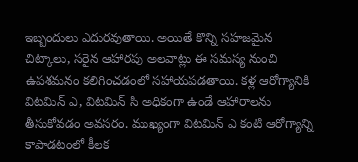ఇబ్బందులు ఎదురవుతాయి. అయితే కొన్ని సహజమైన చిట్కాలు, సరైన ఆహారపు అలవాట్లు ఈ సమస్య నుంచి ఉపశమనం కలిగించడంలో సహాయపడతాయి. కళ్ల ఆరోగ్యానికి విటమిన్ ఎ, విటమిన్ సి అధికంగా ఉండే ఆహారాలను తీసుకోవడం అవసరం. ముఖ్యంగా విటమిన్ ఎ కంటి ఆరోగ్యాన్ని కాపాడటంలో కీలక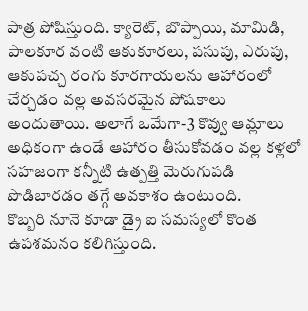పాత్ర పోషిస్తుంది. క్యారెట్, బొప్పాయి, మామిడి, పాలకూర వంటి ఆకుకూరలు, పసుపు, ఎరుపు, ఆకుపచ్చ రంగు కూరగాయలను ఆహారంలో చేర్చడం వల్ల అవసరమైన పోషకాలు అందుతాయి. అలాగే ఒమేగా-3 కొవ్వు ఆమ్లాలు అధికంగా ఉండే ఆహారం తీసుకోవడం వల్ల కళ్లలో సహజంగా కన్నీటి ఉత్పత్తి మెరుగుపడి పొడిబారడం తగ్గే అవకాశం ఉంటుంది.
కొబ్బరి నూనె కూడా డ్రై ఐ సమస్యలో కొంత ఉపశమనం కలిగిస్తుంది.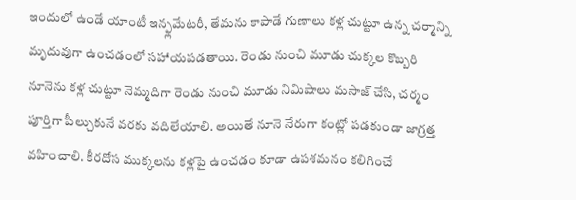ఇందులో ఉండే యాంటీ ఇన్ఫ్లమేటరీ, తేమను కాపాడే గుణాలు కళ్ల చుట్టూ ఉన్న చర్మాన్ని మృదువుగా ఉంచడంలో సహాయపడతాయి. రెండు నుంచి మూడు చుక్కల కొబ్బరి నూనెను కళ్ల చుట్టూ నెమ్మదిగా రెండు నుంచి మూడు నిమిషాలు మసాజ్ చేసి, చర్మం పూర్తిగా పీల్చుకునే వరకు వదిలేయాలి. అయితే నూనె నేరుగా కంట్లో పడకుండా జాగ్రత్త వహించాలి. కీరదోస ముక్కలను కళ్లపై ఉంచడం కూడా ఉపశమనం కలిగించే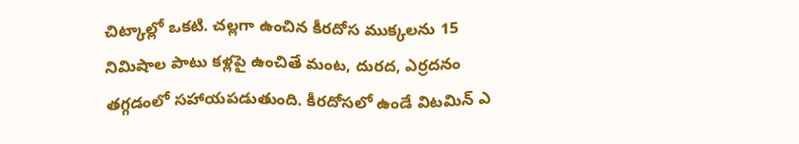చిట్కాల్లో ఒకటి. చల్లగా ఉంచిన కీరదోస ముక్కలను 15 నిమిషాల పాటు కళ్లపై ఉంచితే మంట, దురద, ఎర్రదనం తగ్గడంలో సహాయపడుతుంది. కీరదోసలో ఉండే విటమిన్ ఎ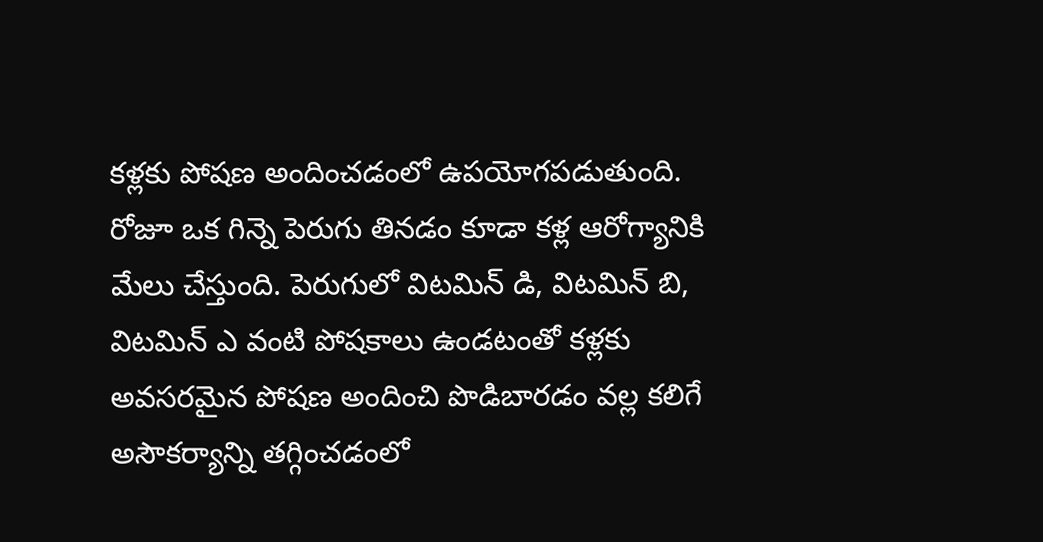కళ్లకు పోషణ అందించడంలో ఉపయోగపడుతుంది. రోజూ ఒక గిన్నె పెరుగు తినడం కూడా కళ్ల ఆరోగ్యానికి మేలు చేస్తుంది. పెరుగులో విటమిన్ డి, విటమిన్ బి, విటమిన్ ఎ వంటి పోషకాలు ఉండటంతో కళ్లకు అవసరమైన పోషణ అందించి పొడిబారడం వల్ల కలిగే అసౌకర్యాన్ని తగ్గించడంలో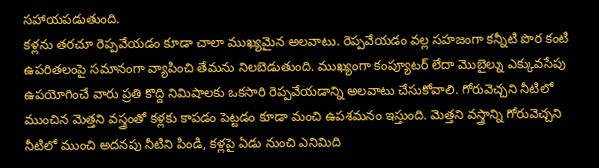సహాయపడుతుంది.
కళ్లను తరచూ రెప్పవేయడం కూడా చాలా ముఖ్యమైన అలవాటు. రెప్పవేయడం వల్ల సహజంగా కన్నీటి పొర కంటి ఉపరితలంపై సమానంగా వ్యాపించి తేమను నిలబెడుతుంది. ముఖ్యంగా కంప్యూటర్ లేదా మొబైల్ను ఎక్కువసేపు ఉపయోగించే వారు ప్రతి కొద్ది నిమిషాలకు ఒకసారి రెప్పవేయడాన్ని అలవాటు చేసుకోవాలి. గోరువెచ్చని నీటిలో ముంచిన మెత్తని వస్త్రంతో కళ్లకు కాపడం పెట్టడం కూడా మంచి ఉపశమనం ఇస్తుంది. మెత్తని వస్త్రాన్ని గోరువెచ్చని నీటిలో ముంచి అదనపు నీటిని పిండి, కళ్లపై ఏడు నుంచి ఎనిమిది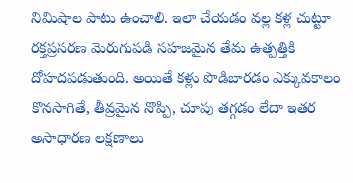నిమిషాల పాటు ఉంచాలి. ఇలా చేయడం వల్ల కళ్ల చుట్టూ రక్తప్రసరణ మెరుగుపడి సహజమైన తేమ ఉత్పత్తికి దోహదపడుతుంది. అయితే కళ్లు పొడిబారడం ఎక్కువకాలం కొనసాగితే, తీవ్రమైన నొప్పి, చూపు తగ్గడం లేదా ఇతర అసాధారణ లక్షణాలు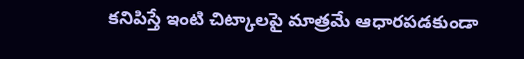కనిపిస్తే ఇంటి చిట్కాలపై మాత్రమే ఆధారపడకుండా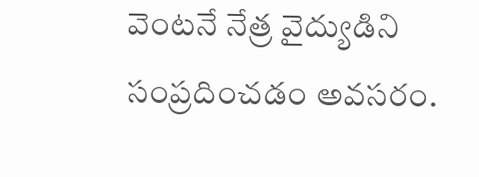వెంటనే నేత్ర వైద్యుడిని సంప్రదించడం అవసరం.